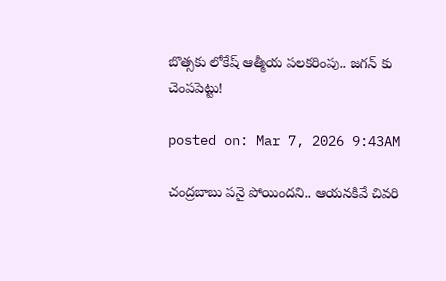బొత్సకు లోకేష్ ఆత్మీయ పలకరింపు.. జగన్ కు చెంపపెట్టు!

posted on: Mar 7, 2026 9:43AM

చంద్ర‌బాబు ప‌నై పోయింద‌ని.. ఆయ‌న‌కివే చివ‌రి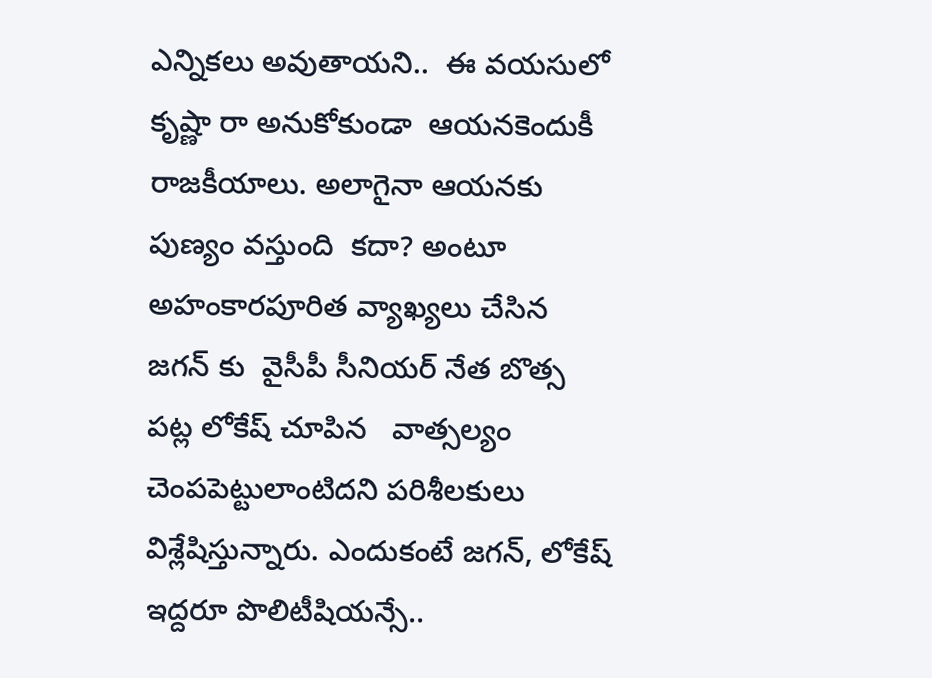ఎన్నిక‌లు అవుతాయ‌ని..  ఈ వ‌య‌సులో కృష్ణా రా అనుకోకుండా  ఆయ‌న‌కెందుకీ రాజ‌కీయాలు. అలాగైనా ఆయ‌న‌కు పుణ్యం వ‌స్తుంది  క‌దా? అంటూ అహంకారపూరిత వ్యాఖ్యలు చేసిన జగన్ కు  వైసీపీ సీనియ‌ర్ నేత బొత్స  ప‌ట్ల లోకేష్ చూపిన   వాత్స‌ల్యం చెంపపెట్టులాంటిదని పరిశీలకులు విశ్లేషిస్తున్నారు. ఎందుకంటే జగన్, లోకేష్ ఇద్దరూ పొలిటీషియన్సే..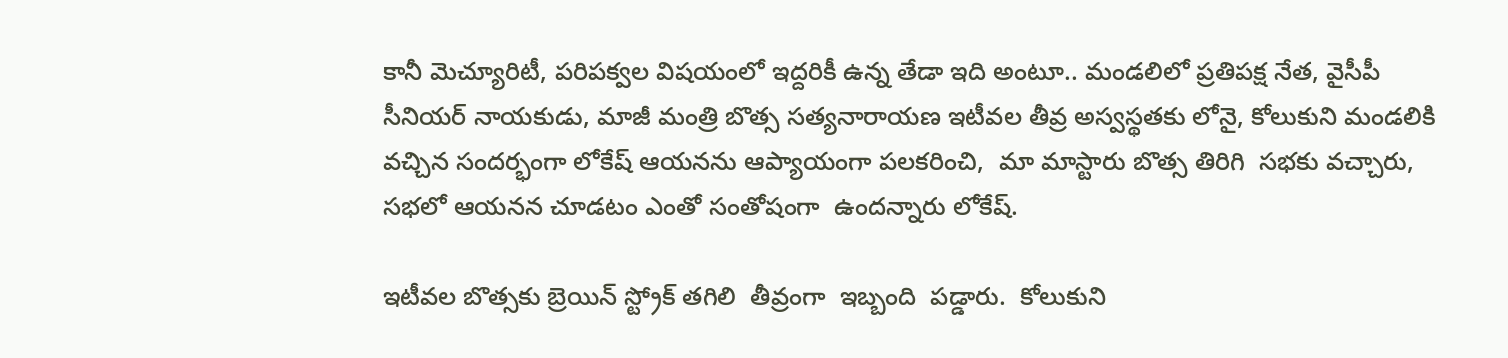కానీ మెచ్యూరిటీ, పరిపక్వల విషయంలో ఇద్దరికీ ఉన్న తేడా ఇది అంటూ.. మండలిలో ప్రతిపక్ష నేత, వైసీపీ సీనియర్ నాయకుడు, మాజీ మంత్రి బొత్స సత్యనారాయణ ఇటీవల తీవ్ర అస్వస్థతకు లోనై, కోలుకుని మండలికి వచ్చిన సందర్భంగా లోకేష్ ఆయనను ఆప్యాయంగా పలకరించి,  మా మాస్టారు బొత్స తిరిగి  స‌భ‌కు వ‌చ్చారు, సభలో ఆయనన చూడటం ఎంతో సంతోషంగా  ఉంద‌న్నారు లోకేష్.

ఇటీవ‌ల బొత్సకు బ్రెయిన్ స్ట్రోక్ త‌గిలి  తీవ్రంగా  ఇబ్బంది  ప‌డ్డారు.  కోలుకుని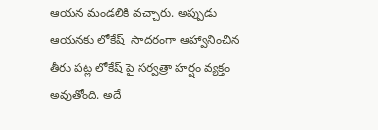ఆయ‌న మండ‌లికి వచ్చారు. అప్పుడు ఆయనకు లోకేష్  సాద‌రంగా ఆహ్వానించిన తీరు పట్ల లోకేష్ పై సర్వత్రా హర్షం వ్యక్తం అవుతోంది. అదే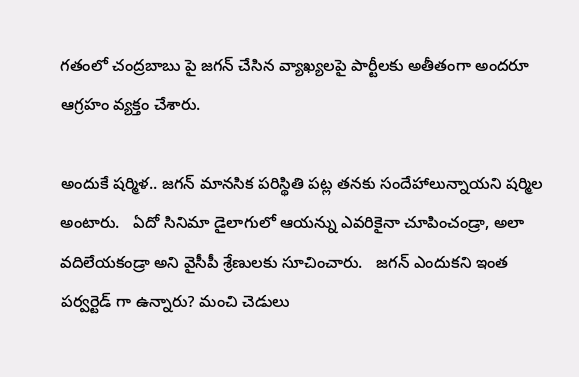గతంలో చంద్రబాబు పై జగన్ చేసిన వ్యాఖ్యలపై పార్టీలకు అతీతంగా అందరూ ఆగ్రహం వ్యక్తం చేశారు.

అందుకే ష‌ర్మిళ.. జ‌గ‌న్ మానసిక పరిస్థితి ప‌ట్ల తనకు సందేహాలున్నాయని షర్మిల అంటారు.   ఏదో సినిమా డైలాగులో ఆయ‌న్ను ఎవ‌రికైనా చూపించండ్రా, అలా వదిలేయకండ్రా అని వైసీపీ శ్రేణులకు సూచించారు.   జ‌గ‌న్ ఎందుక‌ని ఇంత ప‌ర్వ‌ర్టెడ్ గా ఉన్నారు? మంచి చెడులు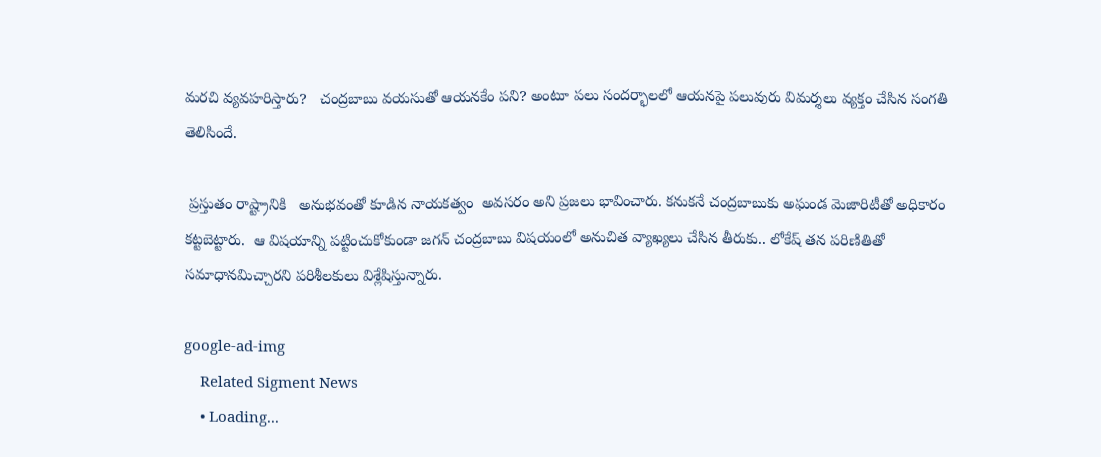మ‌ర‌చి వ్యవహరిస్తారు?   చంద్ర‌బాబు వ‌య‌సుతో ఆయ‌న‌కేం ప‌ని? అంటూ పలు సందర్భాలలో ఆయనపై పలువురు విమర్శలు వ్యక్తం చేసిన సంగతి తెలిసిందే.

 ప్రస్తుతం రాష్ట్రానికి   అనుభ‌వంతో కూడిన నాయ‌క‌త్వం  అవసరం అని ప్రజలు భావించారు. కనుకనే చంద్రబాబుకు అఘండ మెజారిటీతో అధికారం కట్టబెట్టారు.  ఆ విషయాన్ని పట్టించుకోకుండా జగన్ చంద్రబాబు విషయంలో అనుచిత వ్యాఖ్యలు చేసిన తీరుకు.. లోకేష్ తన పరిణితితో సమాధానమిచ్చారని పరిశీలకులు విశ్లేషిస్తున్నారు.

google-ad-img
    Related Sigment News
    • Loading...